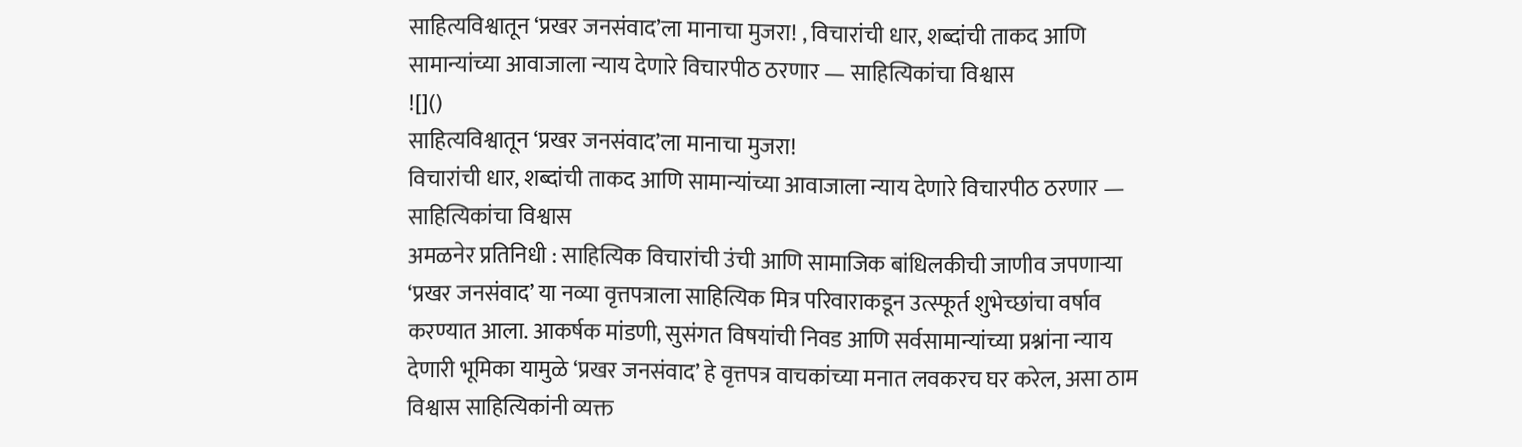साहित्यविश्वातून ‘प्रखर जनसंवाद’ला मानाचा मुजरा! , विचारांची धार, शब्दांची ताकद आणि सामान्यांच्या आवाजाला न्याय देणारे विचारपीठ ठरणार — साहित्यिकांचा विश्वास
![]()
साहित्यविश्वातून ‘प्रखर जनसंवाद’ला मानाचा मुजरा!
विचारांची धार, शब्दांची ताकद आणि सामान्यांच्या आवाजाला न्याय देणारे विचारपीठ ठरणार — साहित्यिकांचा विश्वास
अमळनेर प्रतिनिधी : साहित्यिक विचारांची उंची आणि सामाजिक बांधिलकीची जाणीव जपणाऱ्या ‘प्रखर जनसंवाद’ या नव्या वृत्तपत्राला साहित्यिक मित्र परिवाराकडून उत्स्फूर्त शुभेच्छांचा वर्षाव करण्यात आला. आकर्षक मांडणी, सुसंगत विषयांची निवड आणि सर्वसामान्यांच्या प्रश्नांना न्याय देणारी भूमिका यामुळे ‘प्रखर जनसंवाद’ हे वृत्तपत्र वाचकांच्या मनात लवकरच घर करेल, असा ठाम विश्वास साहित्यिकांनी व्यक्त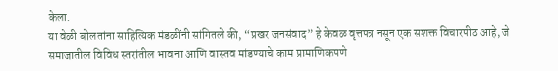केला.
या वेळी बोलतांना साहित्यिक मंडळींनी सांगितले की, “प्रखर जनसंवाद” हे केवळ वृत्तपत्र नसून एक सशक्त विचारपीठ आहे, जे समाजातील विविध स्तरांतील भावना आणि वास्तव मांडण्याचे काम प्रामाणिकपणे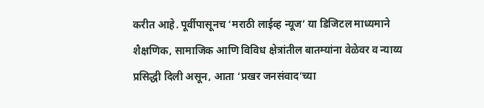करीत आहे. पूर्वीपासूनच ‘मराठी लाईव्ह न्यूज’ या डिजिटल माध्यमाने शैक्षणिक, सामाजिक आणि विविध क्षेत्रांतील बातम्यांना वेळेवर व न्याय्य प्रसिद्धी दिली असून, आता ‘प्रखर जनसंवाद’च्या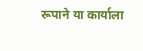रूपाने या कार्याला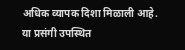अधिक व्यापक दिशा मिळाली आहे.
या प्रसंगी उपस्थित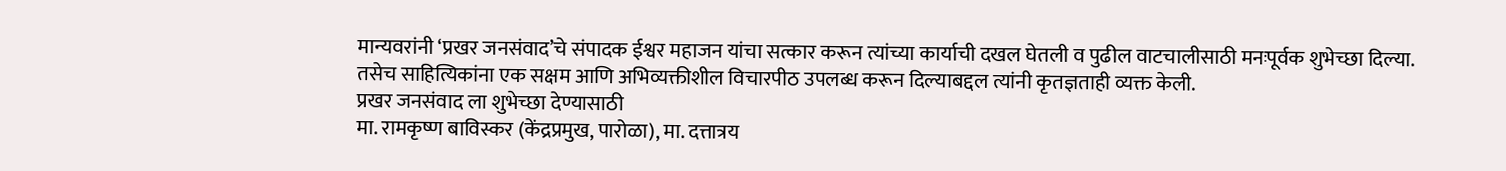मान्यवरांनी ‘प्रखर जनसंवाद’चे संपादक ईश्वर महाजन यांचा सत्कार करून त्यांच्या कार्याची दखल घेतली व पुढील वाटचालीसाठी मनःपूर्वक शुभेच्छा दिल्या. तसेच साहित्यिकांना एक सक्षम आणि अभिव्यक्तीशील विचारपीठ उपलब्ध करून दिल्याबद्दल त्यांनी कृतज्ञताही व्यक्त केली.
प्रखर जनसंवाद ला शुभेच्छा देण्यासाठी
मा. रामकृष्ण बाविस्कर (केंद्रप्रमुख, पारोळा), मा. दत्तात्रय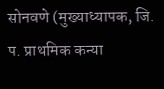सोनवणे (मुख्याध्यापक, जि. प. प्राथमिक कन्या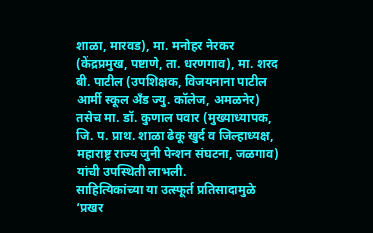शाळा, मारवड), मा. मनोहर नेरकर (केंद्रप्रमुख, पष्टाणे, ता. धरणगाव), मा. शरद बी. पाटील (उपशिक्षक, विजयनाना पाटील आर्मी स्कूल अँड ज्यु. कॉलेज, अमळनेर) तसेच मा. डॉ. कुणाल पवार (मुख्याध्यापक, जि. प. प्राथ. शाळा ढेकू खुर्द व जिल्हाध्यक्ष, महाराष्ट्र राज्य जुनी पेन्शन संघटना, जळगाव) यांची उपस्थिती लाभली.
साहित्यिकांच्या या उत्स्फूर्त प्रतिसादामुळे ‘प्रखर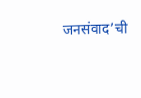जनसंवाद’ची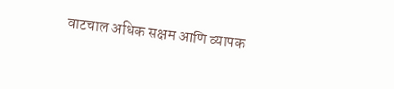वाटचाल अधिक सक्षम आणि व्यापक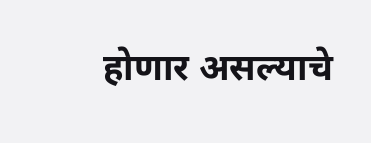होणार असल्याचे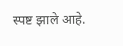स्पष्ट झाले आहे.